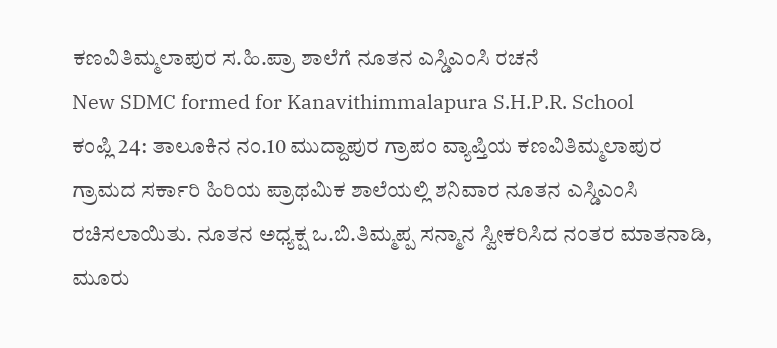ಕಣವಿತಿಮ್ಮಲಾಪುರ ಸ.ಹಿ.ಪ್ರಾ ಶಾಲೆಗೆ ನೂತನ ಎಸ್ಡಿಎಂಸಿ ರಚನೆ
New SDMC formed for Kanavithimmalapura S.H.P.R. School
ಕಂಪ್ಲಿ 24: ತಾಲೂಕಿನ ನಂ.10 ಮುದ್ದಾಪುರ ಗ್ರಾಪಂ ವ್ಯಾಪ್ತಿಯ ಕಣವಿತಿಮ್ಮಲಾಪುರ ಗ್ರಾಮದ ಸರ್ಕಾರಿ ಹಿರಿಯ ಪ್ರಾಥಮಿಕ ಶಾಲೆಯಲ್ಲಿ ಶನಿವಾರ ನೂತನ ಎಸ್ಡಿಎಂಸಿ ರಚಿಸಲಾಯಿತು. ನೂತನ ಅಧ್ಯಕ್ಷ ಒ.ಬಿ.ತಿಮ್ಮಪ್ಪ ಸನ್ಮಾನ ಸ್ವೀಕರಿಸಿದ ನಂತರ ಮಾತನಾಡಿ, ಮೂರು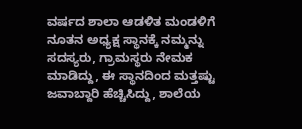ವರ್ಷದ ಶಾಲಾ ಆಡಳಿತ ಮಂಡಳಿಗೆ ನೂತನ ಅಧ್ಯಕ್ಷ ಸ್ಥಾನಕ್ಕೆ ನಮ್ಮನ್ನು ಸದಸ್ಯರು, ಗ್ರಾಮಸ್ಥರು ನೇಮಕ ಮಾಡಿದ್ದು, ಈ ಸ್ಥಾನದಿಂದ ಮತ್ತಷ್ಟು ಜವಾಬ್ದಾರಿ ಹೆಚ್ಚಿಸಿದ್ದು, ಶಾಲೆಯ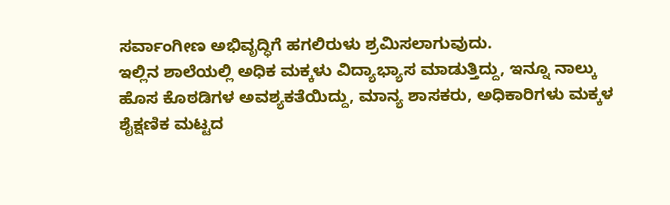ಸರ್ವಾಂಗೀಣ ಅಭಿವೃದ್ಧಿಗೆ ಹಗಲಿರುಳು ಶ್ರಮಿಸಲಾಗುವುದು.
ಇಲ್ಲಿನ ಶಾಲೆಯಲ್ಲಿ ಅಧಿಕ ಮಕ್ಕಳು ವಿದ್ಯಾಭ್ಯಾಸ ಮಾಡುತ್ತಿದ್ದು, ಇನ್ನೂ ನಾಲ್ಕು ಹೊಸ ಕೊಠಡಿಗಳ ಅವಶ್ಯಕತೆಯಿದ್ದು, ಮಾನ್ಯ ಶಾಸಕರು, ಅಧಿಕಾರಿಗಳು ಮಕ್ಕಳ ಶೈಕ್ಷಣಿಕ ಮಟ್ಟದ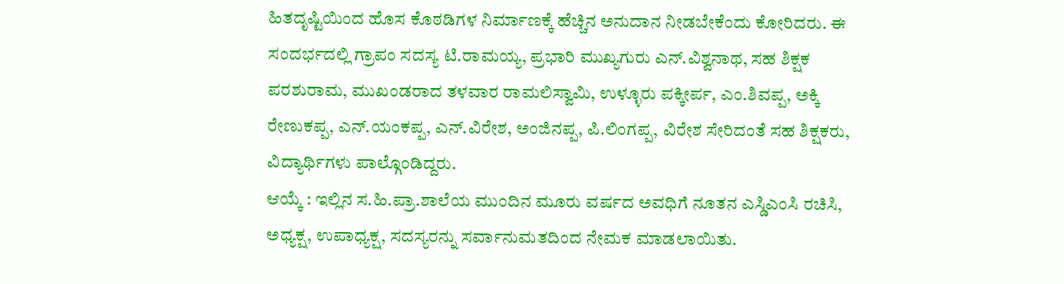ಹಿತದೃಷ್ಟಿಯಿಂದ ಹೊಸ ಕೊಠಡಿಗಳ ನಿರ್ಮಾಣಕ್ಕೆ ಹೆಚ್ಚಿನ ಅನುದಾನ ನೀಡಬೇಕೆಂದು ಕೋರಿದರು. ಈ ಸಂದರ್ಭದಲ್ಲಿ ಗ್ರಾಪಂ ಸದಸ್ಯ ಟಿ.ರಾಮಯ್ಯ, ಪ್ರಭಾರಿ ಮುಖ್ಯಗುರು ಎನ್.ವಿಶ್ವನಾಥ, ಸಹ ಶಿಕ್ಷಕ ಪರಶುರಾಮ, ಮುಖಂಡರಾದ ತಳವಾರ ರಾಮಲಿಸ್ವಾಮಿ, ಉಳ್ಳೂರು ಪಕ್ಕೀರ್ಪ, ಎಂ.ಶಿವಪ್ಪ, ಅಕ್ಕಿ ರೇಣುಕಪ್ಪ, ಎನ್.ಯಂಕಪ್ಪ, ಎನ್.ವಿರೇಶ, ಅಂಜಿನಪ್ಪ, ಪಿ.ಲಿಂಗಪ್ಪ, ವಿರೇಶ ಸೇರಿದಂತೆ ಸಹ ಶಿಕ್ಷಕರು, ವಿದ್ಯಾರ್ಥಿಗಳು ಪಾಲ್ಗೊಂಡಿದ್ದರು.
ಆಯ್ಕೆ : ಇಲ್ಲಿನ ಸ.ಹಿ.ಪ್ರಾ.ಶಾಲೆಯ ಮುಂದಿನ ಮೂರು ವರ್ಷದ ಅವಧಿಗೆ ನೂತನ ಎಸ್ಡಿಎಂಸಿ ರಚಿಸಿ, ಅಧ್ಯಕ್ಷ, ಉಪಾಧ್ಯಕ್ಷ, ಸದಸ್ಯರನ್ನು ಸರ್ವಾನುಮತದಿಂದ ನೇಮಕ ಮಾಡಲಾಯಿತು.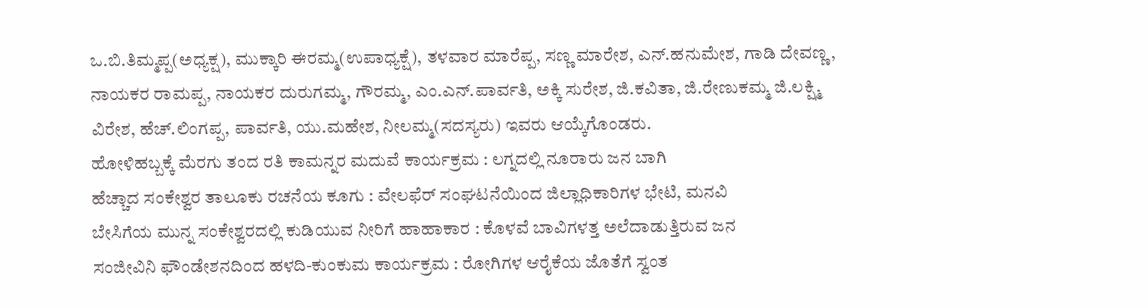ಒ.ಬಿ.ತಿಮ್ಮಪ್ಪ(ಅಧ್ಯಕ್ಷ), ಮುಕ್ಕಾರಿ ಈರಮ್ಮ(ಉಪಾಧ್ಯಕ್ಷೆ), ತಳವಾರ ಮಾರೆಪ್ಪ, ಸಣ್ಣ ಮಾರೇಶ, ಎನ್.ಹನುಮೇಶ, ಗಾಡಿ ದೇವಣ್ಣ, ನಾಯಕರ ರಾಮಪ್ಪ, ನಾಯಕರ ದುರುಗಮ್ಮ, ಗೌರಮ್ಮ, ಎಂ.ಎನ್.ಪಾರ್ವತಿ, ಅಕ್ಕಿ ಸುರೇಶ, ಜಿ.ಕವಿತಾ, ಜಿ.ರೇಣುಕಮ್ಮ ಜಿ.ಲಕ್ಷ್ಮಿ ವಿರೇಶ, ಹೆಚ್.ಲಿಂಗಪ್ಪ, ಪಾರ್ವತಿ, ಯು.ಮಹೇಶ, ನೀಲಮ್ಮ(ಸದಸ್ಯರು) ಇವರು ಆಯ್ಕೆಗೊಂಡರು.
ಹೋಳಿಹಬ್ಬಕ್ಕೆ ಮೆರಗು ತಂದ ರತಿ ಕಾಮನ್ನರ ಮದುವೆ ಕಾರ್ಯಕ್ರಮ : ಲಗ್ನದಲ್ಲಿ ನೂರಾರು ಜನ ಬಾಗಿ
ಹೆಚ್ಚಾದ ಸಂಕೇಶ್ವರ ತಾಲೂಕು ರಚನೆಯ ಕೂಗು : ವೇಲಫೆರ್ ಸಂಘಟನೆಯಿಂದ ಜಿಲ್ಲಾಧಿಕಾರಿಗಳ ಭೇಟಿ, ಮನವಿ
ಬೇಸಿಗೆಯ ಮುನ್ನ ಸಂಕೇಶ್ವರದಲ್ಲಿ ಕುಡಿಯುವ ನೀರಿಗೆ ಹಾಹಾಕಾರ : ಕೊಳವೆ ಬಾವಿಗಳತ್ತ ಅಲೆದಾಡುತ್ತಿರುವ ಜನ
ಸಂಜೀವಿನಿ ಫೌಂಡೇಶನದಿಂದ ಹಳದಿ-ಕುಂಕುಮ ಕಾರ್ಯಕ್ರಮ : ರೋಗಿಗಳ ಆರೈಕೆಯ ಜೊತೆಗೆ ಸ್ವಂತ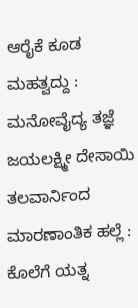ಆರೈಕೆ ಕೂಡ ಮಹತ್ವದ್ದು : ಮನೋವೈದ್ಯ ತಜ್ಞೆ ಜಯಲಕ್ಷ್ಮೀ ದೇಸಾಯಿ
ತಲವಾರ್ನಿಂದ ಮಾರಣಾಂತಿಕ ಹಲ್ಲೆ : ಕೊಲೆಗೆ ಯತ್ನ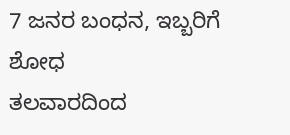7 ಜನರ ಬಂಧನ, ಇಬ್ಬರಿಗೆ ಶೋಧ
ತಲವಾರದಿಂದ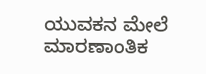ಯುವಕನ ಮೇಲೆ ಮಾರಣಾಂತಿಕ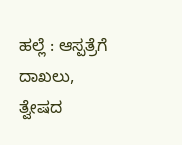ಹಲ್ಲೆ : ಆಸ್ಪತ್ರೆಗೆ ದಾಖಲು, ತ್ವೇಷದ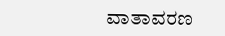ವಾತಾವರಣ